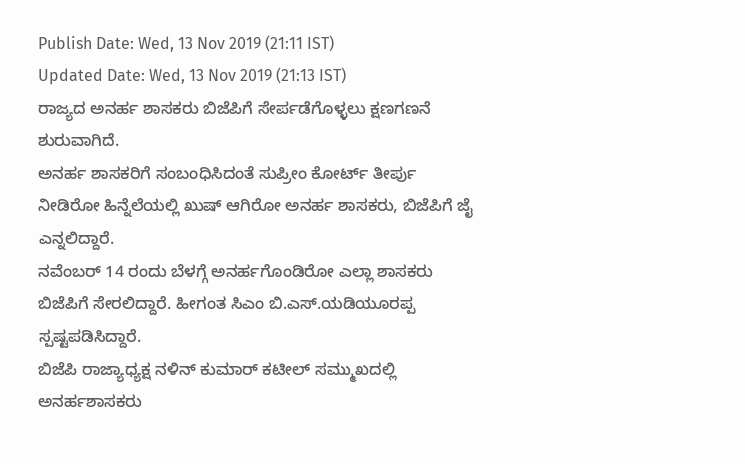Publish Date: Wed, 13 Nov 2019 (21:11 IST)
Updated Date: Wed, 13 Nov 2019 (21:13 IST)
ರಾಜ್ಯದ ಅನರ್ಹ ಶಾಸಕರು ಬಿಜೆಪಿಗೆ ಸೇರ್ಪಡೆಗೊಳ್ಳಲು ಕ್ಷಣಗಣನೆ ಶುರುವಾಗಿದೆ.
ಅನರ್ಹ ಶಾಸಕರಿಗೆ ಸಂಬಂಧಿಸಿದಂತೆ ಸುಪ್ರೀಂ ಕೋರ್ಟ್ ತೀರ್ಪು ನೀಡಿರೋ ಹಿನ್ನೆಲೆಯಲ್ಲಿ ಖುಷ್ ಆಗಿರೋ ಅನರ್ಹ ಶಾಸಕರು, ಬಿಜೆಪಿಗೆ ಜೈ ಎನ್ನಲಿದ್ದಾರೆ.
ನವೆಂಬರ್ 14 ರಂದು ಬೆಳಗ್ಗೆ ಅನರ್ಹಗೊಂಡಿರೋ ಎಲ್ಲಾ ಶಾಸಕರು ಬಿಜೆಪಿಗೆ ಸೇರಲಿದ್ದಾರೆ. ಹೀಗಂತ ಸಿಎಂ ಬಿ.ಎಸ್.ಯಡಿಯೂರಪ್ಪ ಸ್ಪಷ್ಟಪಡಿಸಿದ್ದಾರೆ.
ಬಿಜೆಪಿ ರಾಜ್ಯಾಧ್ಯಕ್ಷ ನಳಿನ್ ಕುಮಾರ್ ಕಟೀಲ್ ಸಮ್ಮುಖದಲ್ಲಿ ಅನರ್ಹಶಾಸಕರು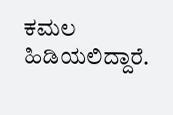ಕಮಲ ಹಿಡಿಯಲಿದ್ದಾರೆ.